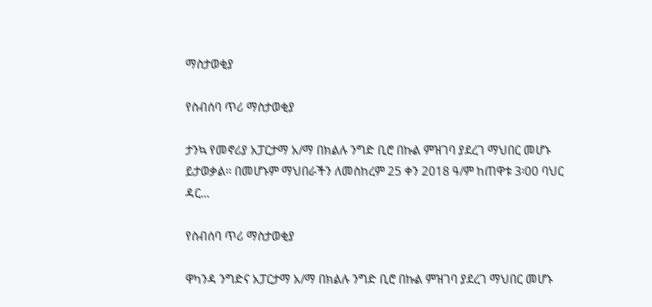ማስታወቂያ

የስብሰባ ጥሪ ማስታወቂያ

ታንኳ የመኖሪያ አፓርታማ አ/ማ በክልሉ ንግድ ቢሮ በኩል ምዝገባ ያደረገ ማህበር መሆኑ ይታወቃል፡፡ በመሆኑም ማህበራችን ለመስከረም 25 ቀን 2018 ዓ/ም ከጠዋቱ 3፡00 ባህር ዳር...

የስብሰባ ጥሪ ማስታወቂያ

ዋካንዳ ንግድና አፓርታማ አ/ማ በክልሉ ንግድ ቢሮ በኩል ምዝገባ ያደረገ ማህበር መሆኑ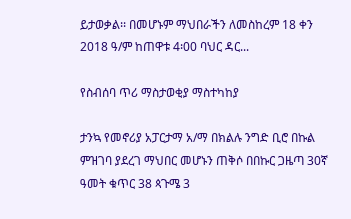ይታወቃል፡፡ በመሆኑም ማህበራችን ለመስከረም 18 ቀን 2018 ዓ/ም ከጠዋቱ 4፡00 ባህር ዳር...

የስብሰባ ጥሪ ማስታወቂያ ማስተካከያ

ታንኳ የመኖሪያ አፓርታማ አ/ማ በክልሉ ንግድ ቢሮ በኩል ምዝገባ ያደረገ ማህበር መሆኑን ጠቅሶ በበኩር ጋዜጣ 30ኛ ዓመት ቁጥር 38 ጳጉሜ 3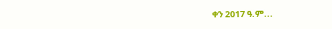ቀን 2017 ዓ.ም...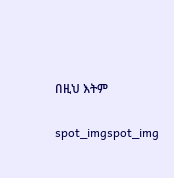በዚህ እትም

spot_imgspot_img